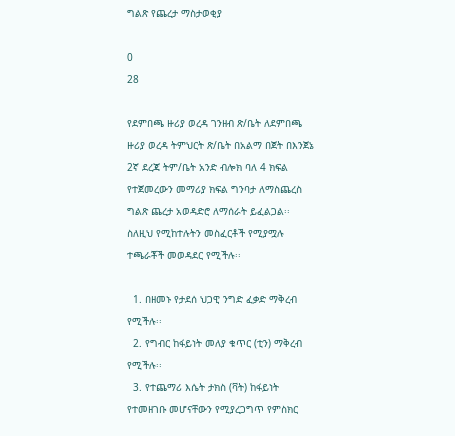ግልጽ የጨረታ ማስታወቂያ

0
28

የደምበጫ ዙሪያ ወረዳ ገንዘብ ጽ/ቤት ለደምበጫ ዙሪያ ወረዳ ትምህርት ጽ/ቤት በአልማ በጀት በእንጀኔ 2ኛ ደረጃ ትም/ቤት አንድ ብሎክ ባለ 4 ክፍል የተጀመረውን መማሪያ ክፍል ግንባታ ለማስጨረስ ግልጽ ጨረታ አወዳድሮ ለማሰራት ይፈልጋል፡፡ ስለዚህ የሚከተሉትን መስፈርቶች የሚያሟሉ ተጫራቾች መወዳደር የሚችሉ፡፡

  1. በዘመኑ የታደሰ ህጋዊ ንግድ ፈቃድ ማቅረብ የሚችሉ፡፡
  2. የግብር ከፋይነት መለያ ቁጥር (ቲን) ማቅረብ የሚችሉ፡፡
  3. የተጨማሪ እሴት ታክስ (ቫት) ከፋይነት የተመዘገቡ መሆናቸውን የሚያረጋግጥ የምስክር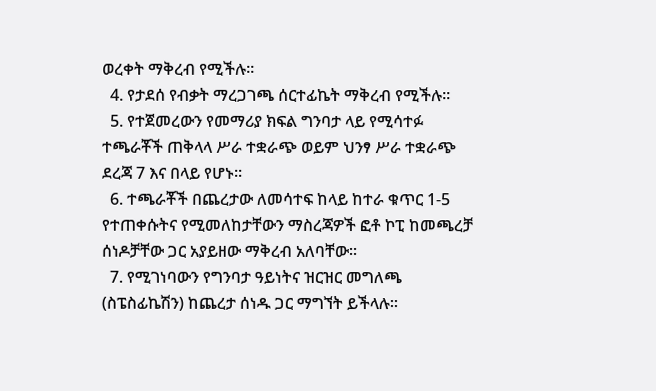ወረቀት ማቅረብ የሚችሉ፡፡
  4. የታደሰ የብቃት ማረጋገጫ ሰርተፊኬት ማቅረብ የሚችሉ፡፡
  5. የተጀመረውን የመማሪያ ክፍል ግንባታ ላይ የሚሳተፉ ተጫራቾች ጠቅላላ ሥራ ተቋራጭ ወይም ህንፃ ሥራ ተቋራጭ ደረጃ 7 እና በላይ የሆኑ፡፡
  6. ተጫራቾች በጨረታው ለመሳተፍ ከላይ ከተራ ቁጥር 1-5 የተጠቀሱትና የሚመለከታቸውን ማስረጃዎች ፎቶ ኮፒ ከመጫረቻ ሰነዶቻቸው ጋር አያይዘው ማቅረብ አለባቸው፡፡
  7. የሚገነባውን የግንባታ ዓይነትና ዝርዝር መግለጫ (ስፔስፊኬሽን) ከጨረታ ሰነዱ ጋር ማግኘት ይችላሉ፡፡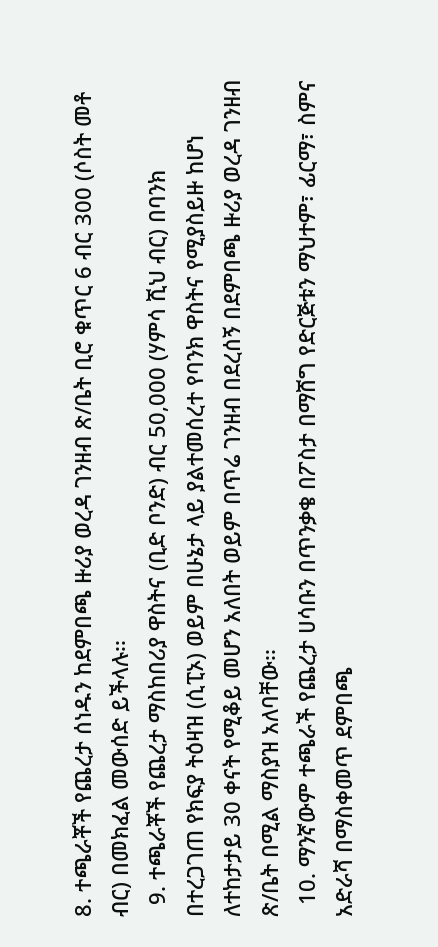8. ተጫራቾች የጨረታ ሰነዱን ከደምበጫ ዙሪያ ወረዳ ገንዘብ ጽ/ቤት ቢሮ ቁጥር 6 ብር 300 (ሶስት መቶ ብር) በመክፈል መውሰድ ይችላሉ፡፡
  9. ተጫራቾች የጨረታ ማስከበሪያ ዋስትና (ቢድ ቦንድ) ብር 50,000 (ሃምሳ ሺህ ብር) በባንክ በተረጋገጠ የክፍያ ትዕዛዝ (ሲፒኦ) ወይም በሁኔታ ላይ ያልተመሰረተ የባንክ ዋስትና የሚያስይዙ ከሆነ ለተከታታይ 30 ቀናት የሚቆይ መሆን አለበት ወይም በጥሬ ገንዘብ በደረሰኝ በደምበጫ ዙሪያ ወረዳ ገንዘብ ጽ/ቤት በሚል ማስያዝ አለባቸው፡፡
  10. ማንኛውም ተጫራች የጨረታ ሀሳቡን በጥንቃቄ በፖስታ በማሸግ የድርጅቱን ማህተም፣ ፊርማ፣ ስምና አድራሻ በማስቀመጥ ደምበጫ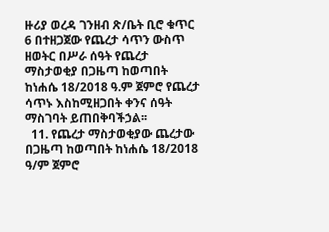ዙሪያ ወረዳ ገንዘብ ጽ/ቤት ቢሮ ቁጥር 6 በተዘጋጀው የጨረታ ሳጥን ውስጥ ዘወትር በሥራ ሰዓት የጨረታ ማስታወቂያ በጋዜጣ ከወጣበት ከነሐሴ 18/2018 ዓ.ም ጀምሮ የጨረታ ሳጥኑ እስከሚዘጋበት ቀንና ሰዓት ማስገባት ይጠበቅባችኃል፡፡
  11. የጨረታ ማስታወቂያው ጨረታው በጋዜጣ ከወጣበት ከነሐሴ 18/2018 ዓ/ም ጀምሮ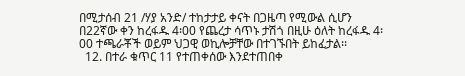በሚታሰብ 21 /ሃያ አንድ/ ተከታታይ ቀናት በጋዜጣ የሚውል ሲሆን በ22ኛው ቀን ከረፋዱ 4፡00 የጨረታ ሳጥኑ ታሽጎ በዚሁ ዕለት ከረፋዱ 4፡00 ተጫራቾች ወይም ህጋዊ ወኪሎቻቸው በተገኙበት ይከፈታል፡፡
  12. በተራ ቁጥር 11 የተጠቀሰው እንደተጠበቀ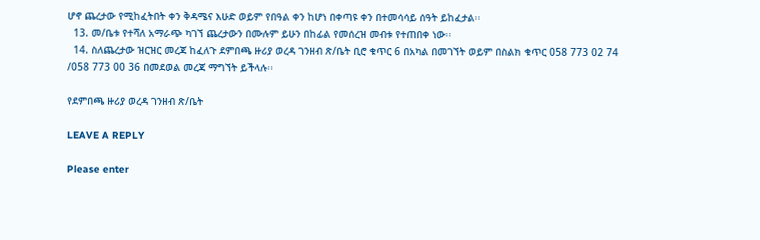ሆኖ ጨረታው የሚከፈትበት ቀን ቅዳሜና እሁድ ወይም የበዓል ቀን ከሆነ በቀጣዩ ቀን በተመሳሳይ ሰዓት ይከፈታል፡፡
  13. መ/ቤቱ የተሻለ አማራጭ ካገኘ ጨረታውን በሙሉም ይሁን በከፊል የመሰረዝ መብቱ የተጠበቀ ነው፡፡
  14. ስለጨረታው ዝርዝር መረጃ ከፈለጉ ደምበጫ ዙሪያ ወረዳ ገንዘብ ጽ/ቤት ቢሮ ቁጥር 6 በአካል በመገኘት ወይም በስልክ ቁጥር 058 773 02 74 /058 773 00 36 በመደወል መረጃ ማግኘት ይችላሉ፡፡

የደምበጫ ዙሪያ ወረዳ ገንዘብ ጽ/ቤት

LEAVE A REPLY

Please enter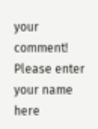your comment!
Please enter your name here